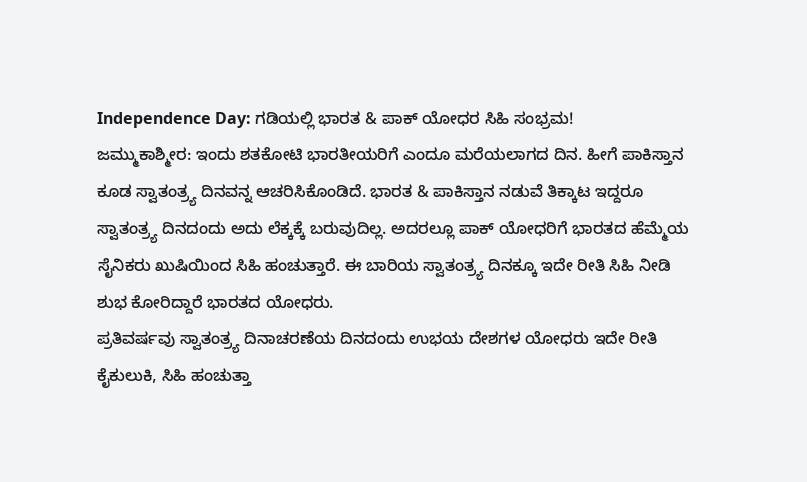Independence Day: ಗಡಿಯಲ್ಲಿ ಭಾರತ & ಪಾಕ್ ಯೋಧರ ಸಿಹಿ ಸಂಭ್ರಮ!
ಜಮ್ಮುಕಾಶ್ಮೀರ: ಇಂದು ಶತಕೋಟಿ ಭಾರತೀಯರಿಗೆ ಎಂದೂ ಮರೆಯಲಾಗದ ದಿನ. ಹೀಗೆ ಪಾಕಿಸ್ತಾನ ಕೂಡ ಸ್ವಾತಂತ್ರ್ಯ ದಿನವನ್ನ ಆಚರಿಸಿಕೊಂಡಿದೆ. ಭಾರತ & ಪಾಕಿಸ್ತಾನ ನಡುವೆ ತಿಕ್ಕಾಟ ಇದ್ದರೂ ಸ್ವಾತಂತ್ರ್ಯ ದಿನದಂದು ಅದು ಲೆಕ್ಕಕ್ಕೆ ಬರುವುದಿಲ್ಲ. ಅದರಲ್ಲೂ ಪಾಕ್ ಯೋಧರಿಗೆ ಭಾರತದ ಹೆಮ್ಮೆಯ ಸೈನಿಕರು ಖುಷಿಯಿಂದ ಸಿಹಿ ಹಂಚುತ್ತಾರೆ. ಈ ಬಾರಿಯ ಸ್ವಾತಂತ್ರ್ಯ ದಿನಕ್ಕೂ ಇದೇ ರೀತಿ ಸಿಹಿ ನೀಡಿ ಶುಭ ಕೋರಿದ್ದಾರೆ ಭಾರತದ ಯೋಧರು.
ಪ್ರತಿವರ್ಷವು ಸ್ವಾತಂತ್ರ್ಯ ದಿನಾಚರಣೆಯ ದಿನದಂದು ಉಭಯ ದೇಶಗಳ ಯೋಧರು ಇದೇ ರೀತಿ ಕೈಕುಲುಕಿ, ಸಿಹಿ ಹಂಚುತ್ತಾ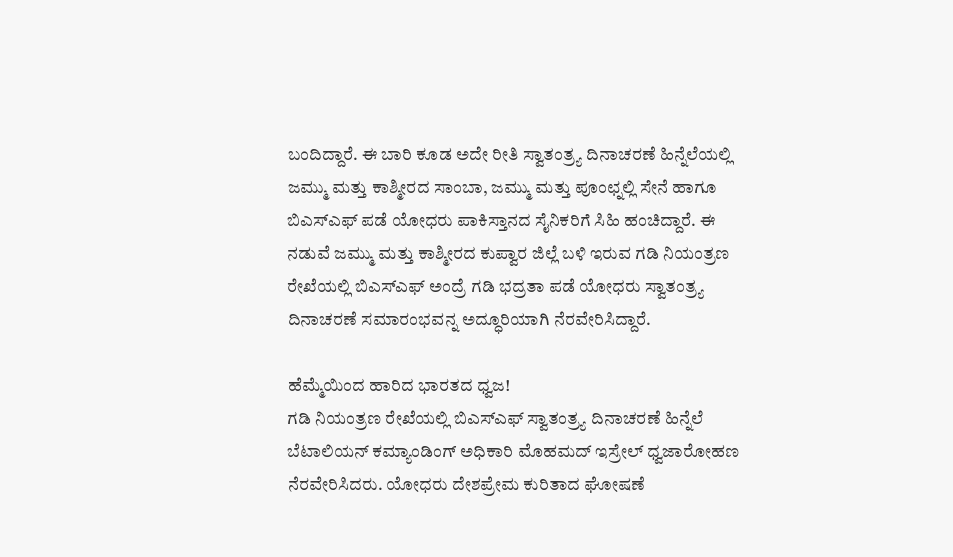ಬಂದಿದ್ದಾರೆ. ಈ ಬಾರಿ ಕೂಡ ಅದೇ ರೀತಿ ಸ್ವಾತಂತ್ರ್ಯ ದಿನಾಚರಣೆ ಹಿನ್ನೆಲೆಯಲ್ಲಿ ಜಮ್ಮು ಮತ್ತು ಕಾಶ್ಮೀರದ ಸಾಂಬಾ, ಜಮ್ಮು ಮತ್ತು ಪೂಂಛ್ನಲ್ಲಿ ಸೇನೆ ಹಾಗೂ ಬಿಎಸ್ಎಫ್ ಪಡೆ ಯೋಧರು ಪಾಕಿಸ್ತಾನದ ಸೈನಿಕರಿಗೆ ಸಿಹಿ ಹಂಚಿದ್ದಾರೆ. ಈ ನಡುವೆ ಜಮ್ಮು ಮತ್ತು ಕಾಶ್ಮೀರದ ಕುಪ್ವಾರ ಜಿಲ್ಲೆ ಬಳಿ ಇರುವ ಗಡಿ ನಿಯಂತ್ರಣ ರೇಖೆಯಲ್ಲಿ ಬಿಎಸ್ಎಫ್ ಅಂದ್ರೆ ಗಡಿ ಭದ್ರತಾ ಪಡೆ ಯೋಧರು ಸ್ವಾತಂತ್ರ್ಯ ದಿನಾಚರಣೆ ಸಮಾರಂಭವನ್ನ ಅದ್ಧೂರಿಯಾಗಿ ನೆರವೇರಿಸಿದ್ದಾರೆ.

ಹೆಮ್ಮೆಯಿಂದ ಹಾರಿದ ಭಾರತದ ಧ್ವಜ!
ಗಡಿ ನಿಯಂತ್ರಣ ರೇಖೆಯಲ್ಲಿ ಬಿಎಸ್ಎಫ್ ಸ್ವಾತಂತ್ರ್ಯ ದಿನಾಚರಣೆ ಹಿನ್ನೆಲೆ ಬೆಟಾಲಿಯನ್ ಕಮ್ಯಾಂಡಿಂಗ್ ಅಧಿಕಾರಿ ಮೊಹಮದ್ ಇಸ್ರೇಲ್ ಧ್ವಜಾರೋಹಣ ನೆರವೇರಿಸಿದರು. ಯೋಧರು ದೇಶಪ್ರೇಮ ಕುರಿತಾದ ಘೋಷಣೆ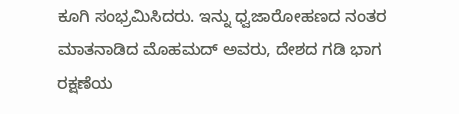ಕೂಗಿ ಸಂಭ್ರಮಿಸಿದರು. ಇನ್ನು ಧ್ವಜಾರೋಹಣದ ನಂತರ ಮಾತನಾಡಿದ ಮೊಹಮದ್ ಅವರು, ದೇಶದ ಗಡಿ ಭಾಗ ರಕ್ಷಣೆಯ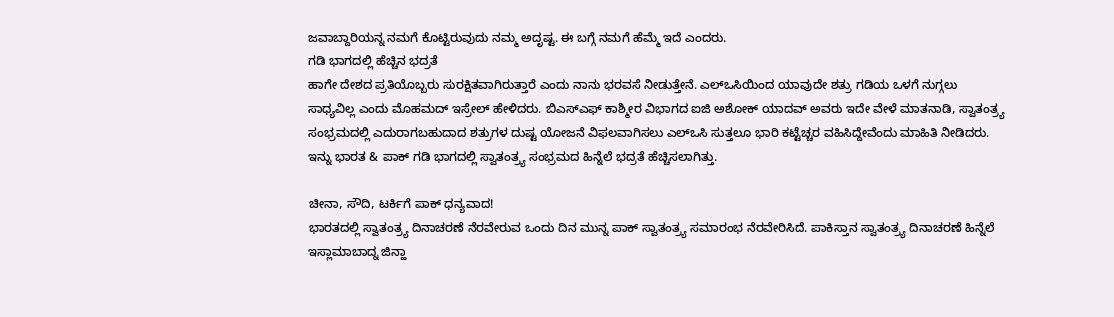ಜವಾಬ್ದಾರಿಯನ್ನ ನಮಗೆ ಕೊಟ್ಟಿರುವುದು ನಮ್ಮ ಅದೃಷ್ಟ. ಈ ಬಗ್ಗೆ ನಮಗೆ ಹೆಮ್ಮೆ ಇದೆ ಎಂದರು.
ಗಡಿ ಭಾಗದಲ್ಲಿ ಹೆಚ್ಚಿನ ಭದ್ರತೆ
ಹಾಗೇ ದೇಶದ ಪ್ರತಿಯೊಬ್ಬರು ಸುರಕ್ಷಿತವಾಗಿರುತ್ತಾರೆ ಎಂದು ನಾನು ಭರವಸೆ ನೀಡುತ್ತೇನೆ. ಎಲ್ಒಸಿಯಿಂದ ಯಾವುದೇ ಶತ್ರು ಗಡಿಯ ಒಳಗೆ ನುಗ್ಗಲು ಸಾಧ್ಯವಿಲ್ಲ ಎಂದು ಮೊಹಮದ್ ಇಸ್ರೇಲ್ ಹೇಳಿದರು. ಬಿಎಸ್ಎಫ್ ಕಾಶ್ಮೀರ ವಿಭಾಗದ ಐಜಿ ಅಶೋಕ್ ಯಾದವ್ ಅವರು ಇದೇ ವೇಳೆ ಮಾತನಾಡಿ, ಸ್ವಾತಂತ್ರ್ಯ ಸಂಭ್ರಮದಲ್ಲಿ ಎದುರಾಗಬಹುದಾದ ಶತ್ರುಗಳ ದುಷ್ಟ ಯೋಜನೆ ವಿಫಲವಾಗಿಸಲು ಎಲ್ಒಸಿ ಸುತ್ತಲೂ ಭಾರಿ ಕಟ್ಟೆಚ್ಚರ ವಹಿಸಿದ್ದೇವೆಂದು ಮಾಹಿತಿ ನೀಡಿದರು. ಇನ್ನು ಭಾರತ & ಪಾಕ್ ಗಡಿ ಭಾಗದಲ್ಲಿ ಸ್ವಾತಂತ್ರ್ಯ ಸಂಭ್ರಮದ ಹಿನ್ನೆಲೆ ಭದ್ರತೆ ಹೆಚ್ಚಿಸಲಾಗಿತ್ತು.

ಚೀನಾ, ಸೌದಿ, ಟರ್ಕಿಗೆ ಪಾಕ್ ಧನ್ಯವಾದ!
ಭಾರತದಲ್ಲಿ ಸ್ವಾತಂತ್ರ್ಯ ದಿನಾಚರಣೆ ನೆರವೇರುವ ಒಂದು ದಿನ ಮುನ್ನ ಪಾಕ್ ಸ್ವಾತಂತ್ರ್ಯ ಸಮಾರಂಭ ನೆರವೇರಿಸಿದೆ. ಪಾಕಿಸ್ತಾನ ಸ್ವಾತಂತ್ರ್ಯ ದಿನಾಚರಣೆ ಹಿನ್ನೆಲೆ ಇಸ್ಲಾಮಾಬಾದ್ನ ಜಿನ್ಹಾ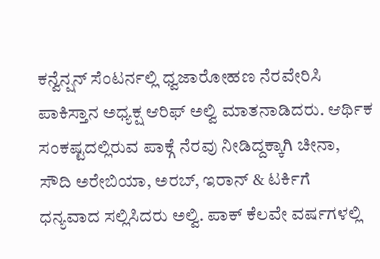ಕನ್ವೆನ್ಷನ್ ಸೆಂಟರ್ನಲ್ಲಿ ಧ್ವಜಾರೋಹಣ ನೆರವೇರಿಸಿ ಪಾಕಿಸ್ತಾನ ಅಧ್ಯಕ್ಷ ಆರಿಫ್ ಅಲ್ವಿ ಮಾತನಾಡಿದರು. ಆರ್ಥಿಕ ಸಂಕಷ್ಟದಲ್ಲಿರುವ ಪಾಕ್ಗೆ ನೆರವು ನೀಡಿದ್ದಕ್ಕಾಗಿ ಚೀನಾ, ಸೌದಿ ಅರೇಬಿಯಾ, ಅರಬ್, ಇರಾನ್ & ಟರ್ಕಿಗೆ ಧನ್ಯವಾದ ಸಲ್ಲಿಸಿದರು ಅಲ್ವಿ. ಪಾಕ್ ಕೆಲವೇ ವರ್ಷಗಳಲ್ಲಿ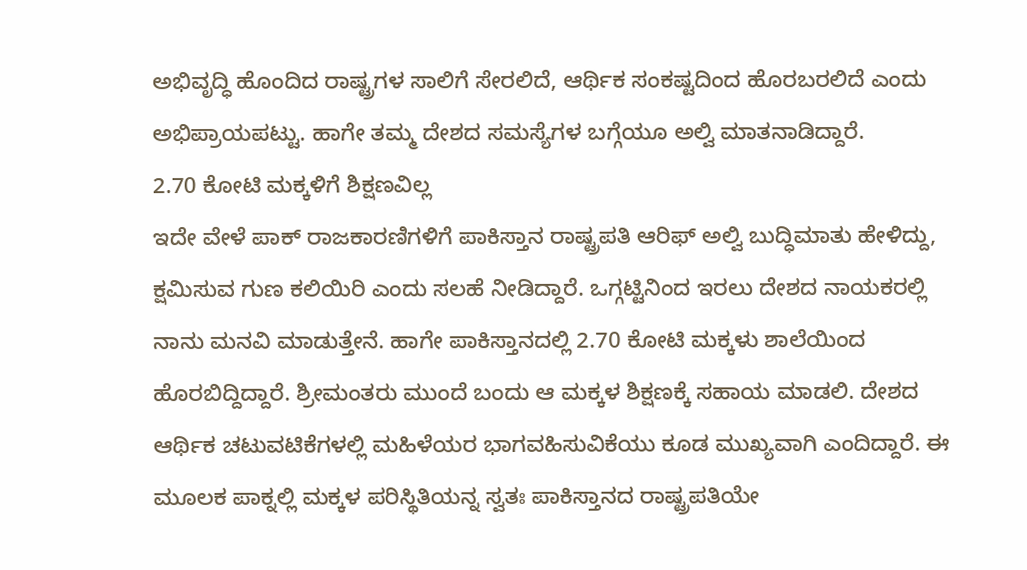ಅಭಿವೃದ್ಧಿ ಹೊಂದಿದ ರಾಷ್ಟ್ರಗಳ ಸಾಲಿಗೆ ಸೇರಲಿದೆ, ಆರ್ಥಿಕ ಸಂಕಷ್ಟದಿಂದ ಹೊರಬರಲಿದೆ ಎಂದು ಅಭಿಪ್ರಾಯಪಟ್ಟು. ಹಾಗೇ ತಮ್ಮ ದೇಶದ ಸಮಸ್ಯೆಗಳ ಬಗ್ಗೆಯೂ ಅಲ್ವಿ ಮಾತನಾಡಿದ್ದಾರೆ.
2.70 ಕೋಟಿ ಮಕ್ಕಳಿಗೆ ಶಿಕ್ಷಣವಿಲ್ಲ
ಇದೇ ವೇಳೆ ಪಾಕ್ ರಾಜಕಾರಣಿಗಳಿಗೆ ಪಾಕಿಸ್ತಾನ ರಾಷ್ಟ್ರಪತಿ ಆರಿಫ್ ಅಲ್ವಿ ಬುದ್ಧಿಮಾತು ಹೇಳಿದ್ದು, ಕ್ಷಮಿಸುವ ಗುಣ ಕಲಿಯಿರಿ ಎಂದು ಸಲಹೆ ನೀಡಿದ್ದಾರೆ. ಒಗ್ಗಟ್ಟಿನಿಂದ ಇರಲು ದೇಶದ ನಾಯಕರಲ್ಲಿ ನಾನು ಮನವಿ ಮಾಡುತ್ತೇನೆ. ಹಾಗೇ ಪಾಕಿಸ್ತಾನದಲ್ಲಿ 2.70 ಕೋಟಿ ಮಕ್ಕಳು ಶಾಲೆಯಿಂದ ಹೊರಬಿದ್ದಿದ್ದಾರೆ. ಶ್ರೀಮಂತರು ಮುಂದೆ ಬಂದು ಆ ಮಕ್ಕಳ ಶಿಕ್ಷಣಕ್ಕೆ ಸಹಾಯ ಮಾಡಲಿ. ದೇಶದ ಆರ್ಥಿಕ ಚಟುವಟಿಕೆಗಳಲ್ಲಿ ಮಹಿಳೆಯರ ಭಾಗವಹಿಸುವಿಕೆಯು ಕೂಡ ಮುಖ್ಯವಾಗಿ ಎಂದಿದ್ದಾರೆ. ಈ ಮೂಲಕ ಪಾಕ್ನಲ್ಲಿ ಮಕ್ಕಳ ಪರಿಸ್ಥಿತಿಯನ್ನ ಸ್ವತಃ ಪಾಕಿಸ್ತಾನದ ರಾಷ್ಟ್ರಪತಿಯೇ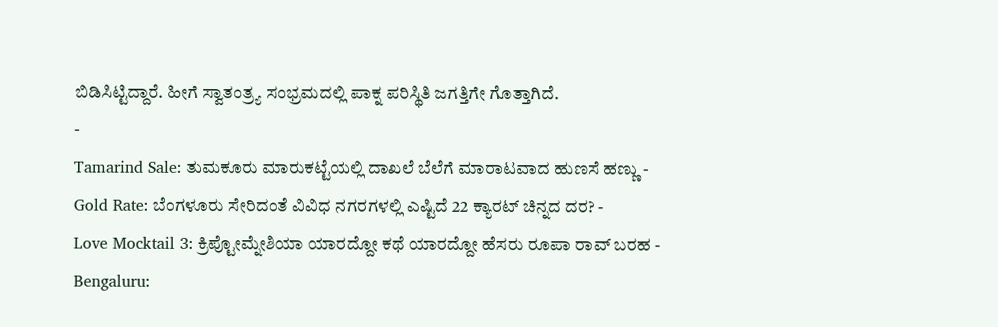ಬಿಡಿಸಿಟ್ಟಿದ್ದಾರೆ. ಹೀಗೆ ಸ್ವಾತಂತ್ರ್ಯ ಸಂಭ್ರಮದಲ್ಲಿ ಪಾಕ್ನ ಪರಿಸ್ಥಿತಿ ಜಗತ್ತಿಗೇ ಗೊತ್ತಾಗಿದೆ.
-
Tamarind Sale: ತುಮಕೂರು ಮಾರುಕಟ್ಟೆಯಲ್ಲಿ ದಾಖಲೆ ಬೆಲೆಗೆ ಮಾರಾಟವಾದ ಹುಣಸೆ ಹಣ್ಣು -
Gold Rate: ಬೆಂಗಳೂರು ಸೇರಿದಂತೆ ವಿವಿಧ ನಗರಗಳಲ್ಲಿ ಎಷ್ಟಿದೆ 22 ಕ್ಯಾರಟ್ ಚಿನ್ನದ ದರ? -
Love Mocktail 3: ಕ್ರಿಪ್ಟೋಮ್ನೇಶಿಯಾ ಯಾರದ್ದೋ ಕಥೆ ಯಾರದ್ದೋ ಹೆಸರು ರೂಪಾ ರಾವ್ ಬರಹ -
Bengaluru: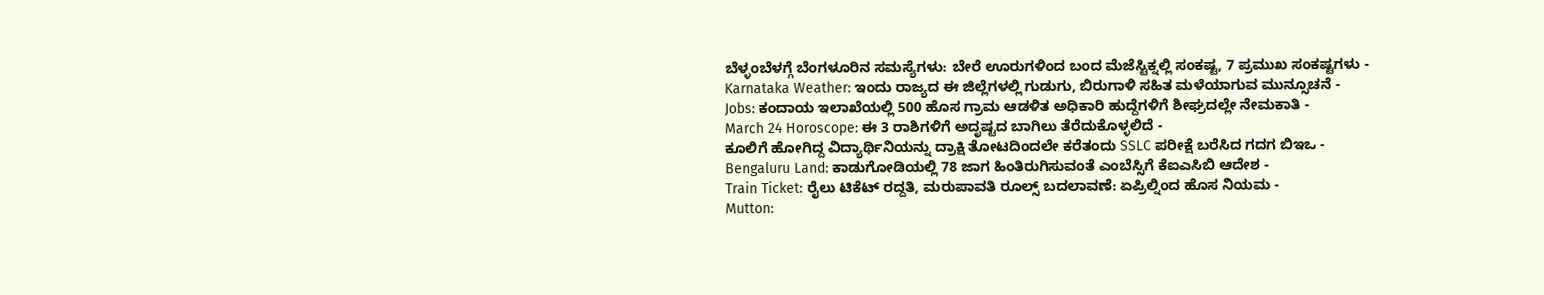ಬೆಳ್ಳಂಬೆಳಗ್ಗೆ ಬೆಂಗಳೂರಿನ ಸಮಸ್ಯೆಗಳು: ಬೇರೆ ಊರುಗಳಿಂದ ಬಂದ ಮೆಜೆಸ್ಟಿಕ್ನಲ್ಲಿ ಸಂಕಷ್ಟ, 7 ಪ್ರಮುಖ ಸಂಕಷ್ಟಗಳು -
Karnataka Weather: ಇಂದು ರಾಜ್ಯದ ಈ ಜಿಲ್ಲೆಗಳಲ್ಲಿ ಗುಡುಗು, ಬಿರುಗಾಳಿ ಸಹಿತ ಮಳೆಯಾಗುವ ಮುನ್ಸೂಚನೆ -
Jobs: ಕಂದಾಯ ಇಲಾಖೆಯಲ್ಲಿ 500 ಹೊಸ ಗ್ರಾಮ ಆಡಳಿತ ಅಧಿಕಾರಿ ಹುದ್ದೆಗಳಿಗೆ ಶೀಘ್ರದಲ್ಲೇ ನೇಮಕಾತಿ -
March 24 Horoscope: ಈ 3 ರಾಶಿಗಳಿಗೆ ಅದೃಷ್ಟದ ಬಾಗಿಲು ತೆರೆದುಕೊಳ್ಳಲಿದೆ -
ಕೂಲಿಗೆ ಹೋಗಿದ್ದ ವಿದ್ಯಾರ್ಥಿನಿಯನ್ನು ದ್ರಾಕ್ಷಿ ತೋಟದಿಂದಲೇ ಕರೆತಂದು SSLC ಪರೀಕ್ಷೆ ಬರೆಸಿದ ಗದಗ ಬಿಇಒ -
Bengaluru Land: ಕಾಡುಗೋಡಿಯಲ್ಲಿ 78 ಜಾಗ ಹಿಂತಿರುಗಿಸುವಂತೆ ಎಂಬೆಸ್ಸಿಗೆ ಕೆಐಎಸಿಬಿ ಆದೇಶ -
Train Ticket: ರೈಲು ಟಿಕೆಟ್ ರದ್ದತಿ, ಮರುಪಾವತಿ ರೂಲ್ಸ್ ಬದಲಾವಣೆ: ಏಪ್ರಿಲ್ನಿಂದ ಹೊಸ ನಿಯಮ -
Mutton: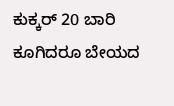ಕುಕ್ಕರ್ 20 ಬಾರಿ ಕೂಗಿದರೂ ಬೇಯದ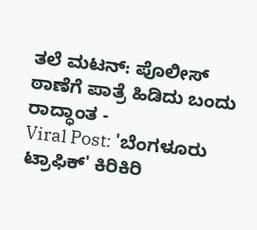ತಲೆ ಮಟನ್: ಪೊಲೀಸ್ ಠಾಣೆಗೆ ಪಾತ್ರೆ ಹಿಡಿದು ಬಂದು ರಾದ್ಧಾಂತ -
Viral Post: 'ಬೆಂಗಳೂರು ಟ್ರಾಫಿಕ್' ಕಿರಿಕಿರಿ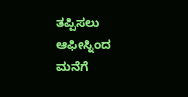ತಪ್ಪಿಸಲು ಆಫೀಸ್ನಿಂದ ಮನೆಗೆ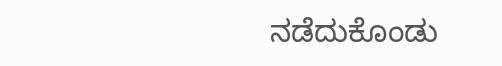ನಡೆದುಕೊಂಡು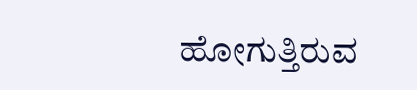ಹೋಗುತ್ತಿರುವ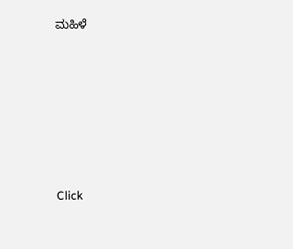ಮಹಿಳೆ












Click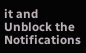it and Unblock the Notifications